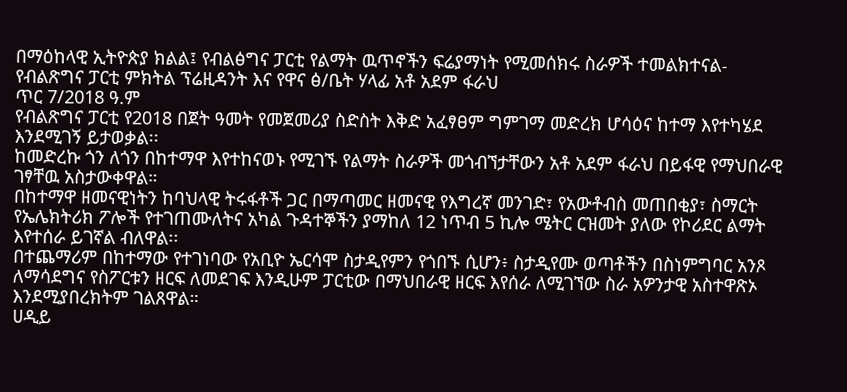በማዕከላዊ ኢትዮጵያ ክልል፤ የብልፅግና ፓርቲ የልማት ዉጥኖችን ፍሬያማነት የሚመሰክሩ ስራዎች ተመልክተናል- የብልጽግና ፓርቲ ምክትል ፕሬዚዳንት እና የዋና ፅ/ቤት ሃላፊ አቶ አደም ፋራህ
ጥር 7/2018 ዓ.ም
የብልጽግና ፓርቲ የ2018 በጀት ዓመት የመጀመሪያ ስድስት እቅድ አፈፃፀም ግምገማ መድረክ ሆሳዕና ከተማ እየተካሄደ እንደሚገኝ ይታወቃል፡፡
ከመድረኩ ጎን ለጎን በከተማዋ እየተከናወኑ የሚገኙ የልማት ስራዎች መጎብኘታቸውን አቶ አደም ፋራህ በይፋዊ የማህበራዊ ገፃቸዉ አስታውቀዋል።
በከተማዋ ዘመናዊነትን ከባህላዊ ትሩፋቶች ጋር በማጣመር ዘመናዊ የእግረኛ መንገድ፣ የአውቶብስ መጠበቂያ፣ ስማርት የኤሌክትሪክ ፖሎች የተገጠሙለትና አካል ጉዳተኞችን ያማከለ 12 ነጥብ 5 ኪሎ ሜትር ርዝመት ያለው የኮሪደር ልማት እየተሰራ ይገኛል ብለዋል፡፡
በተጨማሪም በከተማው የተገነባው የአቢዮ ኤርሳሞ ስታዲየምን የጎበኙ ሲሆን፥ ስታዲየሙ ወጣቶችን በስነምግባር አንጾ ለማሳደግና የስፖርቱን ዘርፍ ለመደገፍ እንዲሁም ፓርቲው በማህበራዊ ዘርፍ እየሰራ ለሚገኘው ስራ አዎንታዊ አስተዋጽኦ እንደሚያበረክትም ገልጸዋል።
ሀዲይ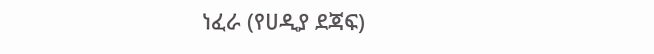ነፈራ (የሀዲያ ደጃፍ)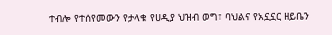ተብሎ የተሰየመውን የታላቁ የሀዲያ ህዝብ ወግ፣ ባህልና የአኗኗር ዘይቤን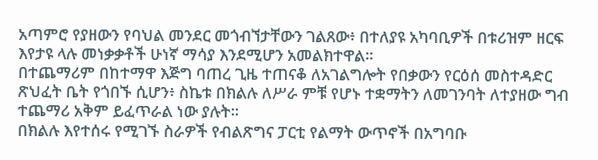አጣምሮ የያዘውን የባህል መንደር መጎብኘታቸውን ገልጸው፥ በተለያዩ አካባቢዎች በቱሪዝም ዘርፍ እየታዩ ላሉ መነቃቃቶች ሁነኛ ማሳያ እንደሚሆን አመልክተዋል።
በተጨማሪም በከተማዋ እጅግ ባጠረ ጊዜ ተጠናቆ ለአገልግሎት የበቃውን የርዕሰ መስተዳድር ጽህፈት ቤት የጎበኙ ሲሆን፥ ስኬቱ በክልሉ ለሥራ ምቹ የሆኑ ተቋማትን ለመገንባት ለተያዘው ግብ ተጨማሪ አቅም ይፈጥራል ነው ያሉት፡፡
በክልሉ እየተሰሩ የሚገኙ ስራዎች የብልጽግና ፓርቲ የልማት ውጥኖች በአግባቡ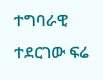ተግባራዊ ተደርገው ፍሬ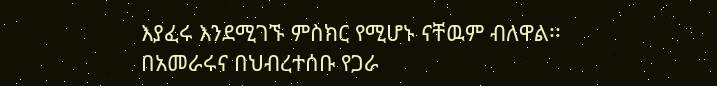እያፈሩ እንደሚገኙ ምስክር የሚሆኑ ናቸዉም ብለዋል፡፡
በአመራሩና በህብረተሰቡ የጋራ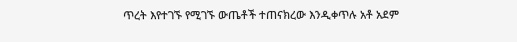ጥረት እየተገኙ የሚገኙ ውጤቶች ተጠናክረው እንዲቀጥሉ አቶ አደም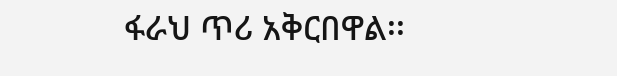ፋራህ ጥሪ አቅርበዋል፡፡